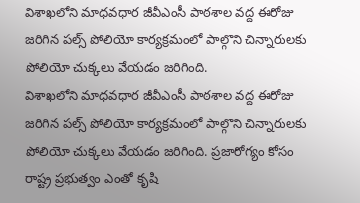విశాఖలోని మాధవధార జీవీఎంసీ పాఠశాల వద్ద ఈరోజు జరిగిన పల్స్ పోలియో కార్యక్రమంలో పాల్గొని చిన్నారులకు పోలియో చుక్కలు వేయడం జరిగింది.
విశాఖలోని మాధవధార జీవీఎంసీ పాఠశాల వద్ద ఈరోజు జరిగిన పల్స్ పోలియో కార్యక్రమంలో పాల్గొని చిన్నారులకు పోలియో చుక్కలు వేయడం జరిగింది. ప్రజారోగ్యం కోసం రాష్ట్ర ప్రభుత్వం ఎంతో కృషి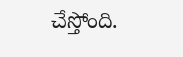చేస్తోంది.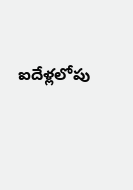ఐదేళ్లలోపు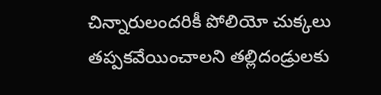చిన్నారులందరికీ పోలియో చుక్కలు తప్పకవేయించాలని తల్లిదండ్రులకు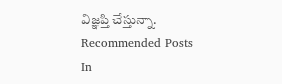విజ్ఞప్తి చేస్తున్నా.
Recommended Posts
In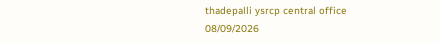thadepalli ysrcp central office
08/09/2026